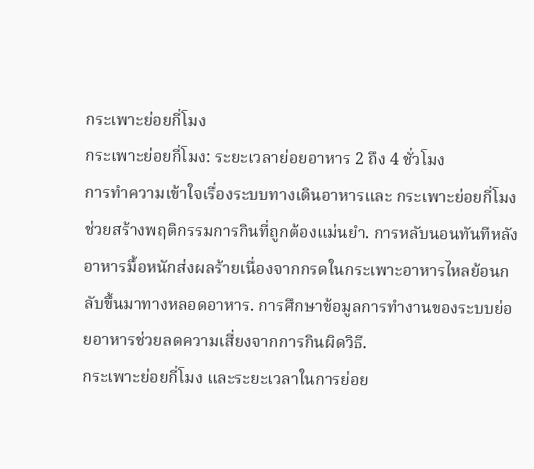กระเพาะย่อยกี่โมง
กระเพาะย่อยกี่โมง: ระยะเวลาย่อยอาหาร 2 ถึง 4 ชั่วโมง
การทำความเข้าใจเรื่องระบบทางเดินอาหารและ กระเพาะย่อยกี่โมง ช่วยสร้างพฤติกรรมการกินที่ถูกต้องแม่นยำ. การหลับนอนทันทีหลังอาหารมื้อหนักส่งผลร้ายเนื่องจากกรดในกระเพาะอาหารไหลย้อนกลับขึ้นมาทางหลอดอาหาร. การศึกษาข้อมูลการทำงานของระบบย่อยอาหารช่วยลดความเสี่ยงจากการกินผิดวิธี.
กระเพาะย่อยกี่โมง และระยะเวลาในการย่อย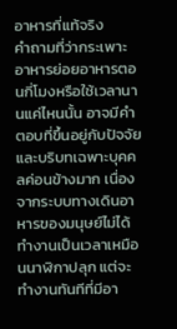อาหารที่แท้จริง
คำถามที่ว่ากระเพาะอาหารย่อยอาหารตอนกี่โมงหรือใช้เวลานานแค่ไหนนั้น อาจมีคำตอบที่ขึ้นอยู่กับปัจจัยและบริบทเฉพาะบุคคลค่อนข้างมาก เนื่องจากระบบทางเดินอาหารของมนุษย์ไม่ได้ทำงานเป็นเวลาเหมือนนาฬิกาปลุก แต่จะทำงานทันทีที่มีอา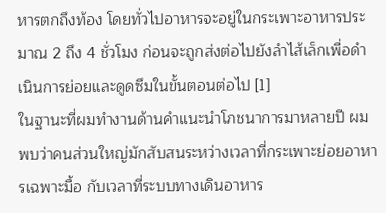หารตกถึงท้อง โดยทั่วไปอาหารจะอยู่ในกระเพาะอาหารประมาณ 2 ถึง 4 ชั่วโมง ก่อนจะถูกส่งต่อไปยังลำไส้เล็กเพื่อดำเนินการย่อยและดูดซึมในขั้นตอนต่อไป [1]
ในฐานะที่ผมทำงานด้านคำแนะนำโภชนาการมาหลายปี ผมพบว่าคนส่วนใหญ่มักสับสนระหว่างเวลาที่กระเพาะย่อยอาหารเฉพาะมื้อ กับเวลาที่ระบบทางเดินอาหาร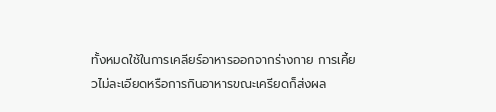ทั้งหมดใช้ในการเคลียร์อาหารออกจากร่างกาย การเคี้ยวไม่ละเอียดหรือการกินอาหารขณะเครียดก็ส่งผล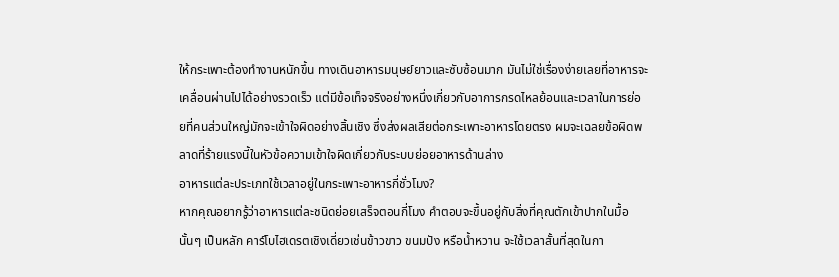ให้กระเพาะต้องทำงานหนักขึ้น ทางเดินอาหารมนุษย์ยาวและซับซ้อนมาก มันไม่ใช่เรื่องง่ายเลยที่อาหารจะเคลื่อนผ่านไปได้อย่างรวดเร็ว แต่มีข้อเท็จจริงอย่างหนึ่งเกี่ยวกับอาการกรดไหลย้อนและเวลาในการย่อยที่คนส่วนใหญ่มักจะเข้าใจผิดอย่างสิ้นเชิง ซึ่งส่งผลเสียต่อกระเพาะอาหารโดยตรง ผมจะเฉลยข้อผิดพลาดที่ร้ายแรงนี้ในหัวข้อความเข้าใจผิดเกี่ยวกับระบบย่อยอาหารด้านล่าง
อาหารแต่ละประเภทใช้เวลาอยู่ในกระเพาะอาหารกี่ชั่วโมง?
หากคุณอยากรู้ว่าอาหารแต่ละชนิดย่อยเสร็จตอนกี่โมง คำตอบจะขึ้นอยู่กับสิ่งที่คุณตักเข้าปากในมื้อนั้นๆ เป็นหลัก คาร์โบไฮเดรตเชิงเดี่ยวเช่นข้าวขาว ขนมปัง หรือน้ำหวาน จะใช้เวลาสั้นที่สุดในกา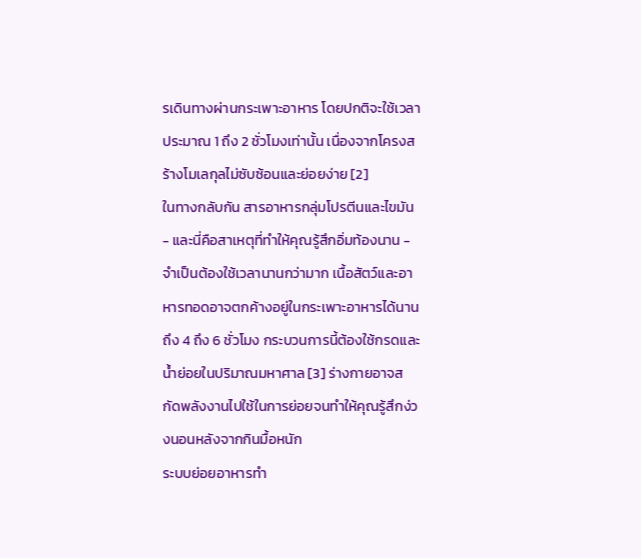รเดินทางผ่านกระเพาะอาหาร โดยปกติจะใช้เวลาประมาณ 1 ถึง 2 ชั่วโมงเท่านั้น เนื่องจากโครงสร้างโมเลกุลไม่ซับซ้อนและย่อยง่าย [2]
ในทางกลับกัน สารอาหารกลุ่มโปรตีนและไขมัน - และนี่คือสาเหตุที่ทำให้คุณรู้สึกอิ่มท้องนาน - จำเป็นต้องใช้เวลานานกว่ามาก เนื้อสัตว์และอาหารทอดอาจตกค้างอยู่ในกระเพาะอาหารได้นานถึง 4 ถึง 6 ชั่วโมง กระบวนการนี้ต้องใช้กรดและน้ำย่อยในปริมาณมหาศาล [3] ร่างกายอาจสกัดพลังงานไปใช้ในการย่อยจนทำให้คุณรู้สึกง่วงนอนหลังจากกินมื้อหนัก
ระบบย่อยอาหารทำ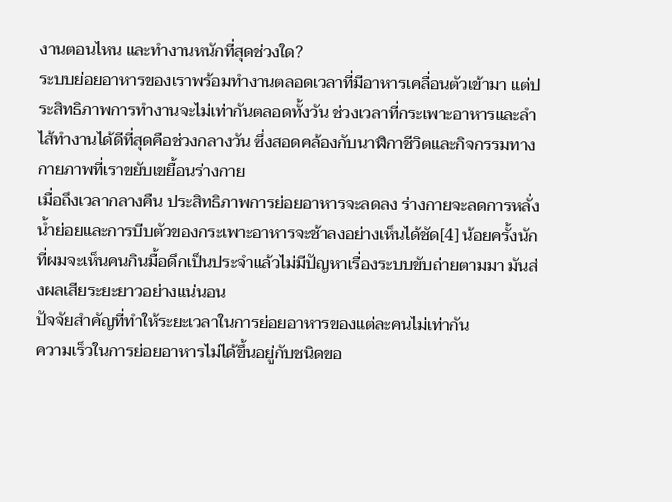งานตอนไหน และทำงานหนักที่สุดช่วงใด?
ระบบย่อยอาหารของเราพร้อมทำงานตลอดเวลาที่มีอาหารเคลื่อนตัวเข้ามา แต่ประสิทธิภาพการทำงานจะไม่เท่ากันตลอดทั้งวัน ช่วงเวลาที่กระเพาะอาหารและลำไส้ทำงานได้ดีที่สุดคือช่วงกลางวัน ซึ่งสอดคล้องกับนาฬิกาชีวิตและกิจกรรมทางกายภาพที่เราขยับเขยื้อนร่างกาย
เมื่อถึงเวลากลางคืน ประสิทธิภาพการย่อยอาหารจะลดลง ร่างกายจะลดการหลั่งน้ำย่อยและการบีบตัวของกระเพาะอาหารจะช้าลงอย่างเห็นได้ชัด[4] น้อยครั้งนักที่ผมจะเห็นคนกินมื้อดึกเป็นประจำแล้วไม่มีปัญหาเรื่องระบบขับถ่ายตามมา มันส่งผลเสียระยะยาวอย่างแน่นอน
ปัจจัยสำคัญที่ทำให้ระยะเวลาในการย่อยอาหารของแต่ละคนไม่เท่ากัน
ความเร็วในการย่อยอาหารไม่ได้ขึ้นอยู่กับชนิดขอ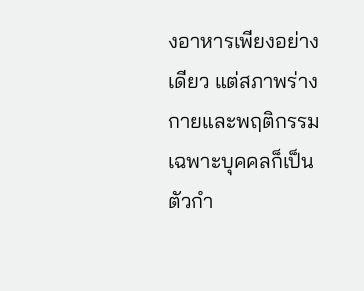งอาหารเพียงอย่างเดียว แต่สภาพร่างกายและพฤติกรรมเฉพาะบุคคลก็เป็นตัวกำ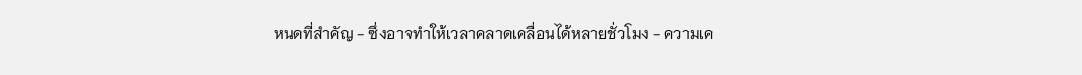หนดที่สำคัญ - ซึ่งอาจทำให้เวลาคลาดเคลื่อนได้หลายชั่วโมง - ความเค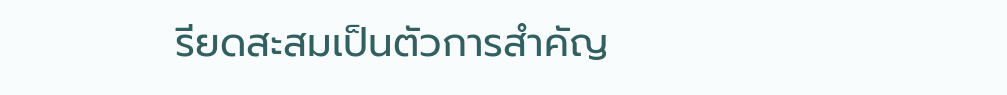รียดสะสมเป็นตัวการสำคัญ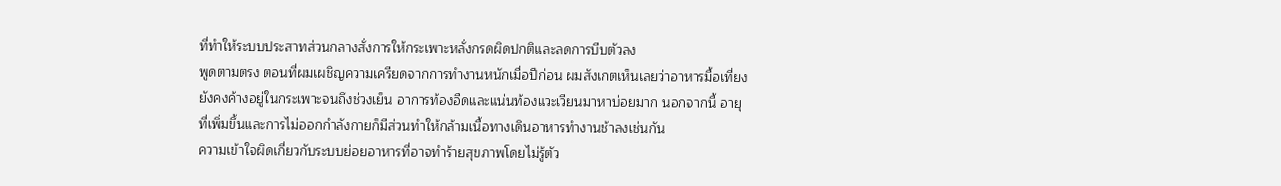ที่ทำให้ระบบประสาทส่วนกลางสั่งการให้กระเพาะหลั่งกรดผิดปกติและลดการบีบตัวลง
พูดตามตรง ตอนที่ผมเผชิญความเครียดจากการทำงานหนักเมื่อปีก่อน ผมสังเกตเห็นเลยว่าอาหารมื้อเที่ยงยังคงค้างอยู่ในกระเพาะจนถึงช่วงเย็น อาการท้องอืดและแน่นท้องแวะเวียนมาหาบ่อยมาก นอกจากนี้ อายุที่เพิ่มขึ้นและการไม่ออกกำลังกายก็มีส่วนทำให้กล้ามเนื้อทางเดินอาหารทำงานช้าลงเช่นกัน
ความเข้าใจผิดเกี่ยวกับระบบย่อยอาหารที่อาจทำร้ายสุขภาพโดยไม่รู้ตัว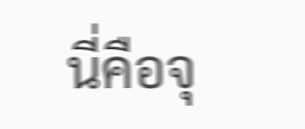นี่คือจุ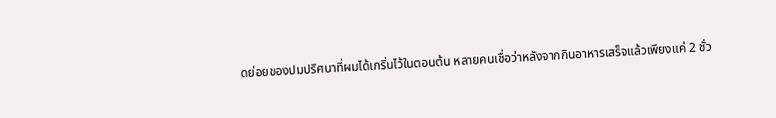ดย่อยของปมปริศนาที่ผมได้เกริ่นไว้ในตอนต้น หลายคนเชื่อว่าหลังจากกินอาหารเสร็จแล้วเพียงแค่ 2 ชั่ว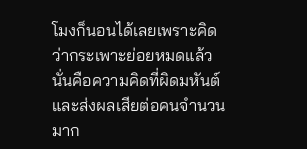โมงก็นอนได้เลยเพราะคิดว่ากระเพาะย่อยหมดแล้ว นั่นคือความคิดที่ผิดมหันต์และส่งผลเสียต่อคนจำนวนมาก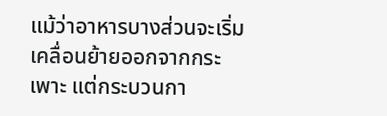แม้ว่าอาหารบางส่วนจะเริ่มเคลื่อนย้ายออกจากกระเพาะ แต่กระบวนกา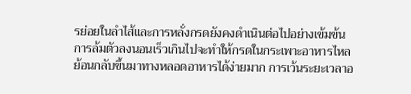รย่อยในลำไส้และการหลั่งกรดยังคงดำเนินต่อไปอย่างเข้มข้น การล้มตัวลงนอนเร็วเกินไปจะทำให้กรดในกระเพาะอาหารไหลย้อนกลับขึ้นมาทางหลอดอาหารได้ง่ายมาก การเว้นระยะเวลาอ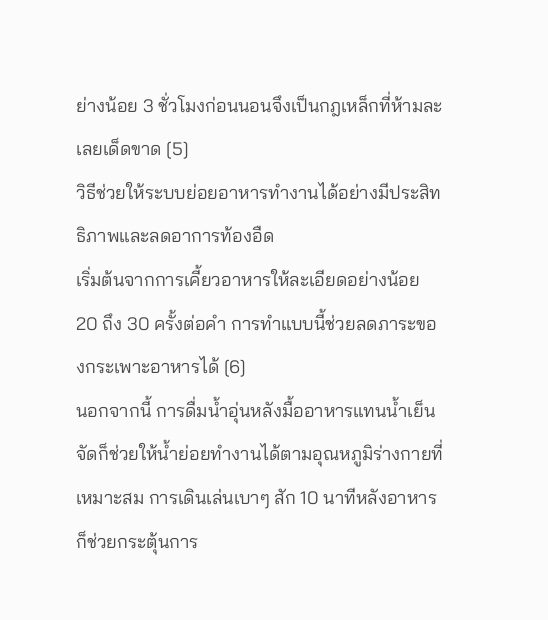ย่างน้อย 3 ชั่วโมงก่อนนอนจึงเป็นกฎเหล็กที่ห้ามละเลยเด็ดขาด [5]
วิธีช่วยให้ระบบย่อยอาหารทำงานได้อย่างมีประสิทธิภาพและลดอาการท้องอืด
เริ่มต้นจากการเคี้ยวอาหารให้ละเอียดอย่างน้อย 20 ถึง 30 ครั้งต่อคำ การทำแบบนี้ช่วยลดภาระของกระเพาะอาหารได้ [6]
นอกจากนี้ การดื่มน้ำอุ่นหลังมื้ออาหารแทนน้ำเย็นจัดก็ช่วยให้น้ำย่อยทำงานได้ตามอุณหภูมิร่างกายที่เหมาะสม การเดินเล่นเบาๆ สัก 10 นาทีหลังอาหารก็ช่วยกระตุ้นการ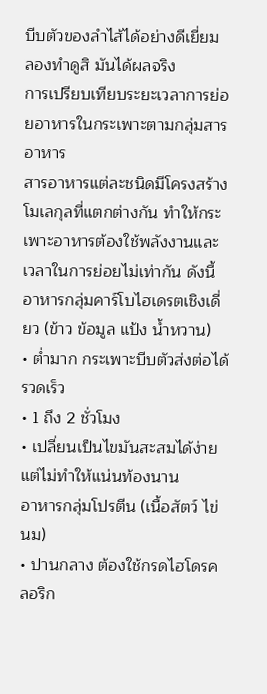บีบตัวของลำไส้ได้อย่างดีเยี่ยม ลองทำดูสิ มันได้ผลจริง
การเปรียบเทียบระยะเวลาการย่อยอาหารในกระเพาะตามกลุ่มสารอาหาร
สารอาหารแต่ละชนิดมีโครงสร้างโมเลกุลที่แตกต่างกัน ทำให้กระเพาะอาหารต้องใช้พลังงานและเวลาในการย่อยไม่เท่ากัน ดังนี้อาหารกลุ่มคาร์โบไฮเดรตเชิงเดี่ยว (ข้าว ข้อมูล แป้ง น้ำหวาน)
• ต่ำมาก กระเพาะบีบตัวส่งต่อได้รวดเร็ว
• 1 ถึง 2 ชั่วโมง
• เปลี่ยนเป็นไขมันสะสมได้ง่ายแต่ไม่ทำให้แน่นท้องนาน
อาหารกลุ่มโปรตีน (เนื้อสัตว์ ไข่ นม)
• ปานกลาง ต้องใช้กรดไฮโดรคลอริก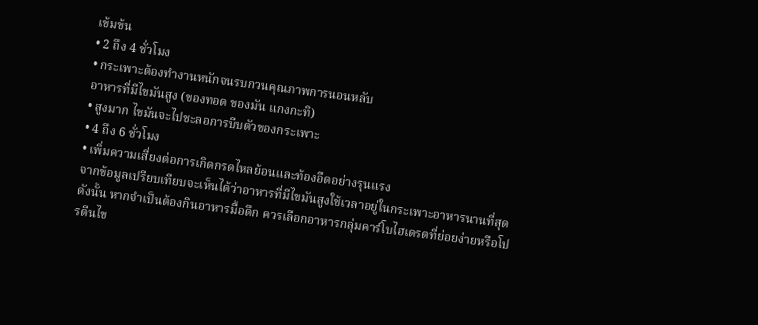เข้มข้น
• 2 ถึง 4 ชั่วโมง
• กระเพาะต้องทำงานหนักจนรบกวนคุณภาพการนอนหลับ
อาหารที่มีไขมันสูง (ของทอด ของมัน แกงกะทิ)
• สูงมาก ไขมันจะไปชะลอการบีบตัวของกระเพาะ
• 4 ถึง 6 ชั่วโมง
• เพิ่มความเสี่ยงต่อการเกิดกรดไหลย้อนและท้องอืดอย่างรุนแรง
จากข้อมูลเปรียบเทียบจะเห็นได้ว่าอาหารที่มีไขมันสูงใช้เวลาอยู่ในกระเพาะอาหารนานที่สุด ดังนั้น หากจำเป็นต้องกินอาหารมื้อดึก ควรเลือกอาหารกลุ่มคาร์โบไฮเดรตที่ย่อยง่ายหรือโปรตีนไข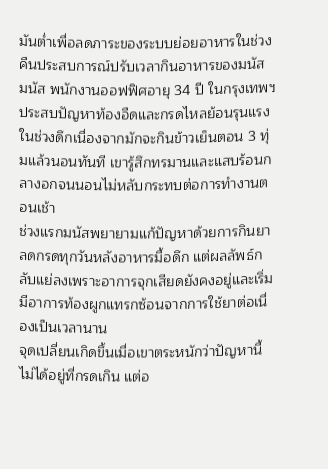มันต่ำเพื่อลดภาระของระบบย่อยอาหารในช่วงคืนประสบการณ์ปรับเวลากินอาหารของมนัส
มนัส พนักงานออฟฟิศอายุ 34 ปี ในกรุงเทพฯ ประสบปัญหาท้องอืดและกรดไหลย้อนรุนแรงในช่วงดึกเนื่องจากมักจะกินข้าวเย็นตอน 3 ทุ่มแล้วนอนทันที เขารู้สึกทรมานและแสบร้อนกลางอกจนนอนไม่หลับกระทบต่อการทำงานตอนเช้า
ช่วงแรกมนัสพยายามแก้ปัญหาด้วยการกินยาลดกรดทุกวันหลังอาหารมื้อดึก แต่ผลลัพธ์กลับแย่ลงเพราะอาการจุกเสียดยังคงอยู่และเริ่มมีอาการท้องผูกแทรกซ้อนจากการใช้ยาต่อเนื่องเป็นเวลานาน
จุดเปลี่ยนเกิดขึ้นเมื่อเขาตระหนักว่าปัญหานี้ไม่ได้อยู่ที่กรดเกิน แต่อ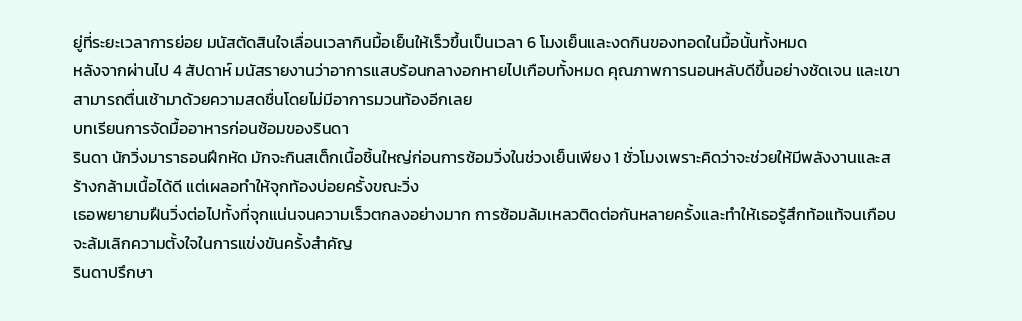ยู่ที่ระยะเวลาการย่อย มนัสตัดสินใจเลื่อนเวลากินมื้อเย็นให้เร็วขึ้นเป็นเวลา 6 โมงเย็นและงดกินของทอดในมื้อนั้นทั้งหมด
หลังจากผ่านไป 4 สัปดาห์ มนัสรายงานว่าอาการแสบร้อนกลางอกหายไปเกือบทั้งหมด คุณภาพการนอนหลับดีขึ้นอย่างชัดเจน และเขาสามารถตื่นเช้ามาด้วยความสดชื่นโดยไม่มีอาการมวนท้องอีกเลย
บทเรียนการจัดมื้ออาหารก่อนซ้อมของรินดา
รินดา นักวิ่งมาราธอนฝึกหัด มักจะกินสเต็กเนื้อชิ้นใหญ่ก่อนการซ้อมวิ่งในช่วงเย็นเพียง 1 ชั่วโมงเพราะคิดว่าจะช่วยให้มีพลังงานและสร้างกล้ามเนื้อได้ดี แต่เผลอทำให้จุกท้องบ่อยครั้งขณะวิ่ง
เธอพยายามฝืนวิ่งต่อไปทั้งที่จุกแน่นจนความเร็วตกลงอย่างมาก การซ้อมล้มเหลวติดต่อกันหลายครั้งและทำให้เธอรู้สึกท้อแท้จนเกือบจะล้มเลิกความตั้งใจในการแข่งขันครั้งสำคัญ
รินดาปรึกษา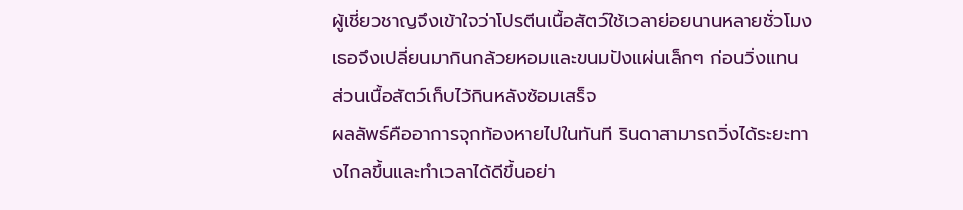ผู้เชี่ยวชาญจึงเข้าใจว่าโปรตีนเนื้อสัตว์ใช้เวลาย่อยนานหลายชั่วโมง เธอจึงเปลี่ยนมากินกล้วยหอมและขนมปังแผ่นเล็กๆ ก่อนวิ่งแทน ส่วนเนื้อสัตว์เก็บไว้กินหลังซ้อมเสร็จ
ผลลัพธ์คืออาการจุกท้องหายไปในทันที รินดาสามารถวิ่งได้ระยะทางไกลขึ้นและทำเวลาได้ดีขึ้นอย่า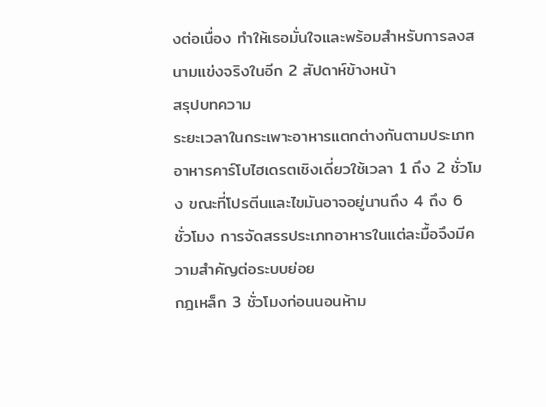งต่อเนื่อง ทำให้เธอมั่นใจและพร้อมสำหรับการลงสนามแข่งจริงในอีก 2 สัปดาห์ข้างหน้า
สรุปบทความ
ระยะเวลาในกระเพาะอาหารแตกต่างกันตามประเภทอาหารคาร์โบไฮเดรตเชิงเดี่ยวใช้เวลา 1 ถึง 2 ชั่วโมง ขณะที่โปรตีนและไขมันอาจอยู่นานถึง 4 ถึง 6 ชั่วโมง การจัดสรรประเภทอาหารในแต่ละมื้อจึงมีความสำคัญต่อระบบย่อย
กฎเหล็ก 3 ชั่วโมงก่อนนอนห้าม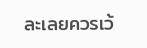ละเลยควรเว้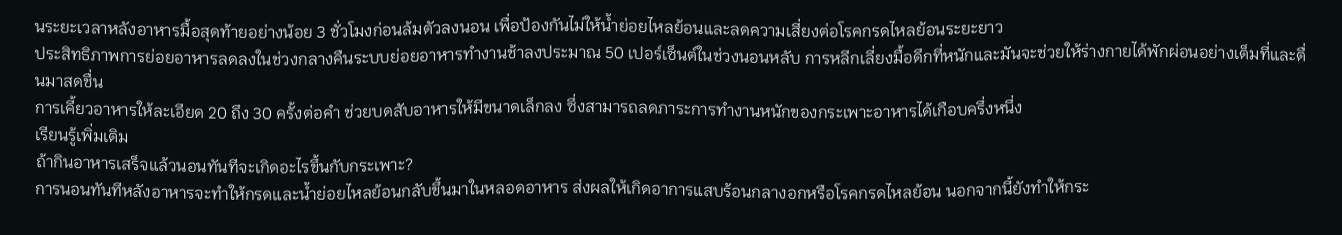นระยะเวลาหลังอาหารมื้อสุดท้ายอย่างน้อย 3 ชั่วโมงก่อนล้มตัวลงนอน เพื่อป้องกันไม่ให้น้ำย่อยไหลย้อนและลดความเสี่ยงต่อโรคกรดไหลย้อนระยะยาว
ประสิทธิภาพการย่อยอาหารลดลงในช่วงกลางคืนระบบย่อยอาหารทำงานช้าลงประมาณ 50 เปอร์เซ็นต์ในช่วงนอนหลับ การหลีกเลี่ยงมื้อดึกที่หนักและมันจะช่วยให้ร่างกายได้พักผ่อนอย่างเต็มที่และตื่นมาสดชื่น
การเคี้ยวอาหารให้ละเอียด 20 ถึง 30 ครั้งต่อคำ ช่วยบดสับอาหารให้มีขนาดเล็กลง ซึ่งสามารถลดภาระการทำงานหนักของกระเพาะอาหารได้เกือบครึ่งหนึ่ง
เรียนรู้เพิ่มเติม
ถ้ากินอาหารเสร็จแล้วนอนทันทีจะเกิดอะไรขึ้นกับกระเพาะ?
การนอนทันทีหลังอาหารจะทำให้กรดและน้ำย่อยไหลย้อนกลับขึ้นมาในหลอดอาหาร ส่งผลให้เกิดอาการแสบร้อนกลางอกหรือโรคกรดไหลย้อน นอกจากนี้ยังทำให้กระ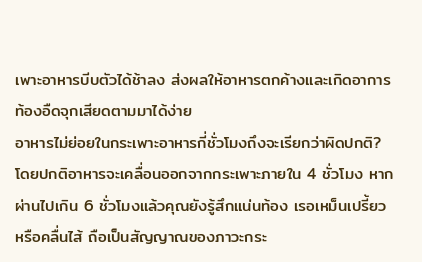เพาะอาหารบีบตัวได้ช้าลง ส่งผลให้อาหารตกค้างและเกิดอาการท้องอืดจุกเสียดตามมาได้ง่าย
อาหารไม่ย่อยในกระเพาะอาหารกี่ชั่วโมงถึงจะเรียกว่าผิดปกติ?
โดยปกติอาหารจะเคลื่อนออกจากกระเพาะภายใน 4 ชั่วโมง หากผ่านไปเกิน 6 ชั่วโมงแล้วคุณยังรู้สึกแน่นท้อง เรอเหม็นเปรี้ยว หรือคลื่นไส้ ถือเป็นสัญญาณของภาวะกระ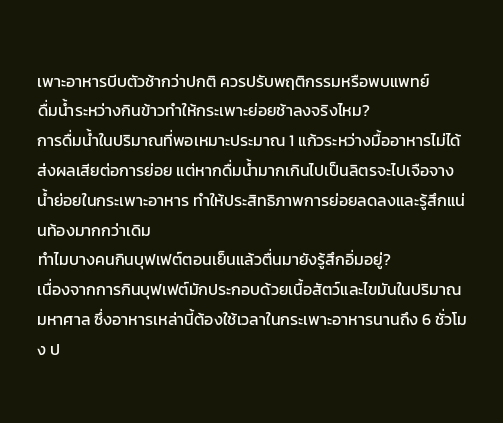เพาะอาหารบีบตัวช้ากว่าปกติ ควรปรับพฤติกรรมหรือพบแพทย์
ดื่มน้ำระหว่างกินข้าวทำให้กระเพาะย่อยช้าลงจริงไหม?
การดื่มน้ำในปริมาณที่พอเหมาะประมาณ 1 แก้วระหว่างมื้ออาหารไม่ได้ส่งผลเสียต่อการย่อย แต่หากดื่มน้ำมากเกินไปเป็นลิตรจะไปเจือจางน้ำย่อยในกระเพาะอาหาร ทำให้ประสิทธิภาพการย่อยลดลงและรู้สึกแน่นท้องมากกว่าเดิม
ทำไมบางคนกินบุฟเฟต์ตอนเย็นแล้วตื่นมายังรู้สึกอิ่มอยู่?
เนื่องจากการกินบุฟเฟต์มักประกอบด้วยเนื้อสัตว์และไขมันในปริมาณมหาศาล ซึ่งอาหารเหล่านี้ต้องใช้เวลาในกระเพาะอาหารนานถึง 6 ชั่วโมง ป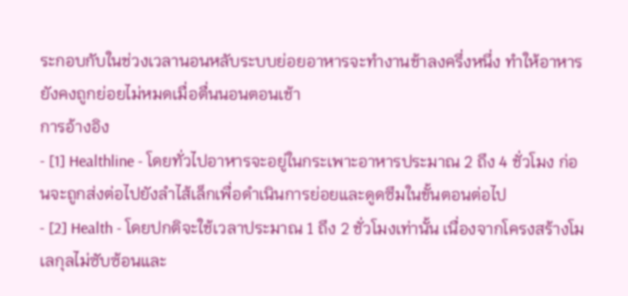ระกอบกับในช่วงเวลานอนหลับระบบย่อยอาหารจะทำงานช้าลงครึ่งหนึ่ง ทำให้อาหารยังคงถูกย่อยไม่หมดเมื่อตื่นนอนตอนเช้า
การอ้างอิง
- [1] Healthline - โดยทั่วไปอาหารจะอยู่ในกระเพาะอาหารประมาณ 2 ถึง 4 ชั่วโมง ก่อนจะถูกส่งต่อไปยังลำไส้เล็กเพื่อดำเนินการย่อยและดูดซึมในขั้นตอนต่อไป
- [2] Health - โดยปกติจะใช้เวลาประมาณ 1 ถึง 2 ชั่วโมงเท่านั้น เนื่องจากโครงสร้างโมเลกุลไม่ซับซ้อนและ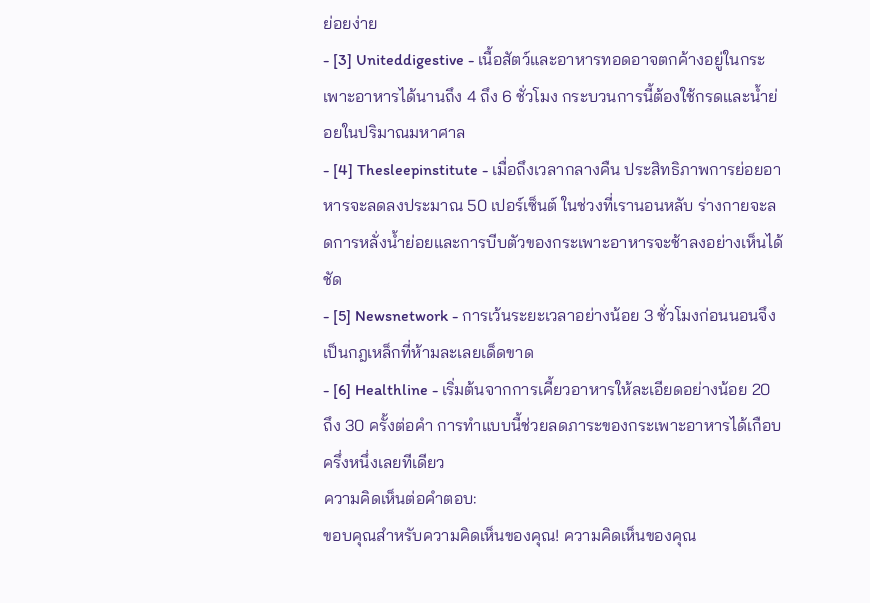ย่อยง่าย
- [3] Uniteddigestive - เนื้อสัตว์และอาหารทอดอาจตกค้างอยู่ในกระเพาะอาหารได้นานถึง 4 ถึง 6 ชั่วโมง กระบวนการนี้ต้องใช้กรดและน้ำย่อยในปริมาณมหาศาล
- [4] Thesleepinstitute - เมื่อถึงเวลากลางคืน ประสิทธิภาพการย่อยอาหารจะลดลงประมาณ 50 เปอร์เซ็นต์ ในช่วงที่เรานอนหลับ ร่างกายจะลดการหลั่งน้ำย่อยและการบีบตัวของกระเพาะอาหารจะช้าลงอย่างเห็นได้ชัด
- [5] Newsnetwork - การเว้นระยะเวลาอย่างน้อย 3 ชั่วโมงก่อนนอนจึงเป็นกฎเหล็กที่ห้ามละเลยเด็ดขาด
- [6] Healthline - เริ่มต้นจากการเคี้ยวอาหารให้ละเอียดอย่างน้อย 20 ถึง 30 ครั้งต่อคำ การทำแบบนี้ช่วยลดภาระของกระเพาะอาหารได้เกือบครึ่งหนึ่งเลยทีเดียว
ความคิดเห็นต่อคำตอบ:
ขอบคุณสำหรับความคิดเห็นของคุณ! ความคิดเห็นของคุณ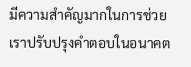มีความสำคัญมากในการช่วยเราปรับปรุงคำตอบในอนาคต